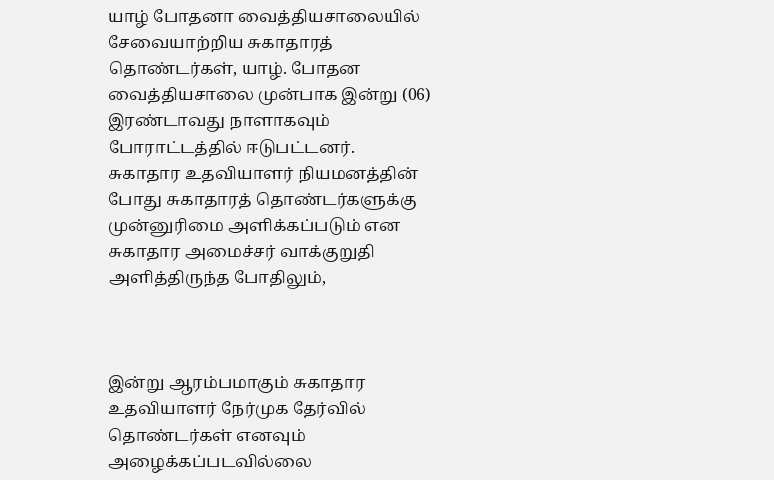யாழ் போதனா வைத்தியசாலையில் சேவையாற்றிய சுகாதாரத் தொண்டர்கள், யாழ். போதன வைத்தியசாலை முன்பாக இன்று (06) இரண்டாவது நாளாகவும் போராட்டத்தில் ஈடுபட்டனர்.
சுகாதார உதவியாளர் நியமனத்தின் போது சுகாதாரத் தொண்டர்களுக்கு முன்னுரிமை அளிக்கப்படும் என சுகாதார அமைச்சர் வாக்குறுதி அளித்திருந்த போதிலும்,



இன்று ஆரம்பமாகும் சுகாதார உதவியாளர் நேர்முக தேர்வில் தொண்டர்கள் எனவும் அழைக்கப்படவில்லை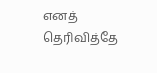எனத் தெரிவித்தே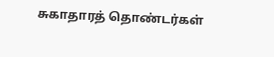சுகாதாரத் தொண்டர்கள்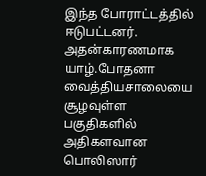இந்த போராட்டத்தில் ஈடுபட்டனர்.
அதன்காரணமாக யாழ்.போதனா வைத்தியசாலையை சூழவுள்ள பகுதிகளில் அதிகளவான பொலிஸார்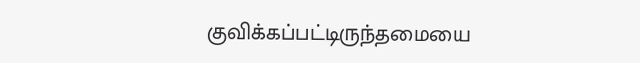குவிக்கப்பட்டிருந்தமையை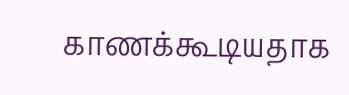காணக்கூடியதாக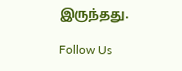இருந்தது.

Follow Us